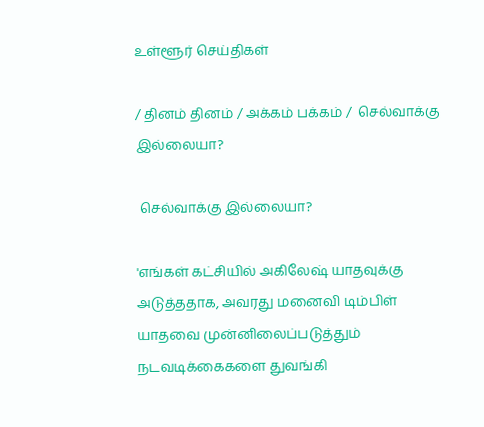உள்ளூர் செய்திகள்

/ தினம் தினம் / அக்கம் பக்கம் /  செல்வாக்கு இல்லையா?

 செல்வாக்கு இல்லையா?

'எங்கள் கட்சியில் அகிலேஷ் யாதவுக்கு அடுத்ததாக, அவரது மனைவி டிம்பிள் யாதவை முன்னிலைப்படுத்தும் நடவடிக்கைகளை துவங்கி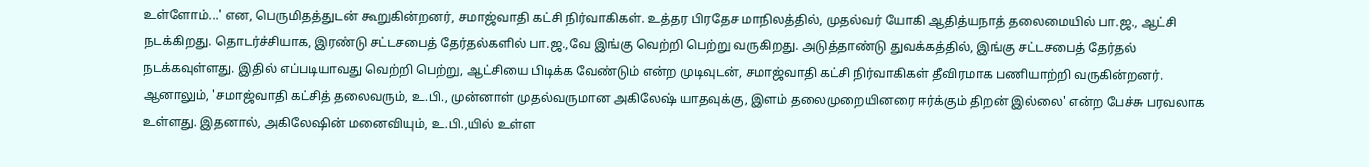உள்ளோம்...' என, பெருமிதத்துடன் கூறுகின்றனர், சமாஜ்வாதி கட்சி நிர்வாகிகள். உத்தர பிரதேச மாநிலத்தில், முதல்வர் யோகி ஆதித்யநாத் தலைமையில் பா.ஜ., ஆட்சி நடக்கிறது. தொடர்ச்சியாக, இரண்டு சட்டசபைத் தேர்தல்களில் பா.ஜ.,வே இங்கு வெற்றி பெற்று வருகிறது. அடுத்தாண்டு துவக்கத்தில், இங்கு சட்டசபைத் தேர்தல் நடக்கவுள்ளது. இதில் எப்படியாவது வெற்றி பெற்று, ஆட்சியை பிடிக்க வேண்டும் என்ற முடிவுடன், சமாஜ்வாதி கட்சி நிர்வாகிகள் தீவிரமாக பணியாற்றி வருகின்றனர். ஆனாலும், 'சமாஜ்வாதி கட்சித் தலைவரும், உ.பி., முன்னாள் முதல்வருமான அகிலேஷ் யாதவுக்கு, இளம் தலைமுறையினரை ஈர்க்கும் திறன் இல்லை' என்ற பேச்சு பரவலாக உள்ளது. இதனால், அகிலேஷின் மனைவியும், உ.பி.,யில் உள்ள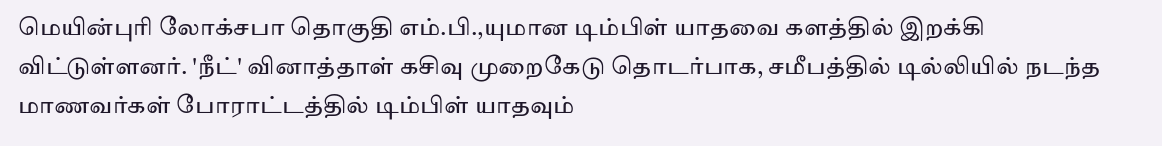மெயின்புரி லோக்சபா தொகுதி எம்.பி.,யுமான டிம்பிள் யாதவை களத்தில் இறக்கி விட்டுள்ளனர். 'நீட்' வினாத்தாள் கசிவு முறைகேடு தொடர்பாக, சமீபத்தில் டில்லியில் நடந்த மாணவர்கள் போராட்டத்தில் டிம்பிள் யாதவும்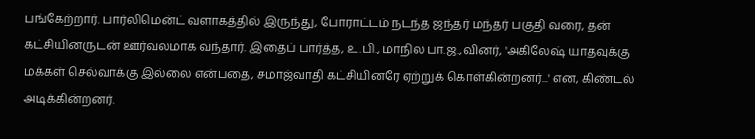பங்கேற்றார். பார்லிமென்ட் வளாகத்தில் இருந்து, போராட்டம் நடந்த ஜந்தர் மந்தர் பகுதி வரை, தன் கட்சியினருடன் ஊர்வலமாக வந்தார். இதைப் பார்த்த, உ.பி., மாநில பா.ஜ.,வினர், 'அகிலேஷ் யாதவுக்கு மக்கள் செல்வாக்கு இல்லை என்பதை, சமாஜ்வாதி கட்சியினரே ஏற்றுக் கொள்கின்றனர்...' என, கிண்டல் அடிக்கின்றனர்.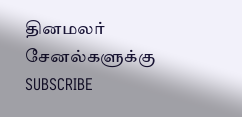தினமலர் சேனல்களுக்கு SUBSCRIBE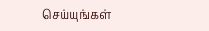செய்யுங்கள்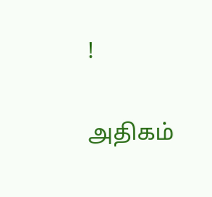!

அதிகம்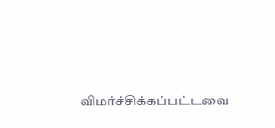விமர்ச்சிக்கப்பட்டவை